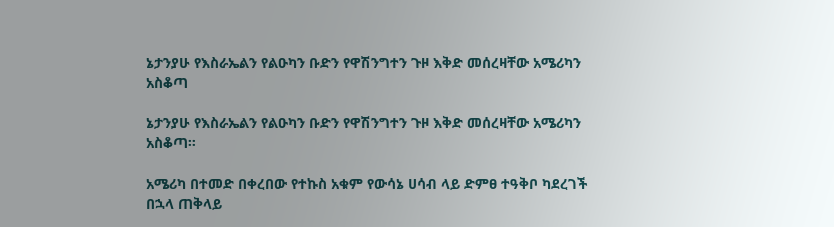ኔታንያሁ የእስራኤልን የልዑካን ቡድን የዋሽንግተን ጉዞ እቅድ መሰረዛቸው አሜሪካን አስቆጣ

ኔታንያሁ የእስራኤልን የልዑካን ቡድን የዋሽንግተን ጉዞ እቅድ መሰረዛቸው አሜሪካን አስቆጣ።

አሜሪካ በተመድ በቀረበው የተኩስ አቁም የውሳኔ ሀሳብ ላይ ድምፀ ተዓቅቦ ካደረገች በኋላ ጠቅላይ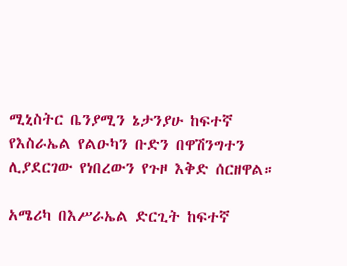ሚኒስትር ቤንያሚን ኔታንያሁ ከፍተኛ የእስራኤል የልዑካን ቡድን በዋሽንግተን ሊያደርገው የነበረውን የጉዞ እቅድ ሰርዘዋል።

አሜሪካ በእሥራኤል ድርጊት ከፍተኛ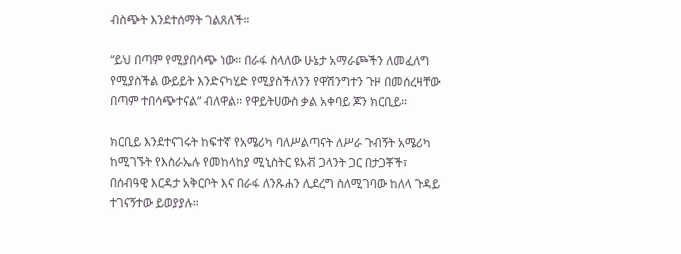ብስጭት እንደተሰማት ገልጸለች።

“ይህ በጣም የሚያበሳጭ ነው። በራፋ ስላለው ሁኔታ አማራጮችን ለመፈለግ የሚያስችል ውይይት እንድናካሂድ የሚያስችለንን የዋሽንግተን ጉዞ በመሰረዛቸው በጣም ተበሳጭተናል” ብለዋል፡፡ የዋይትሀውስ ቃል አቀባይ ጆን ክርቢይ።

ክርቢይ እንደተናገሩት ከፍተኛ የአሜሪካ ባለሥልጣናት ለሥራ ጉብኝት አሜሪካ ከሚገኙት የእስራኤሉ የመከላከያ ሚኒስትር ዩአቭ ጋላንት ጋር በታጋቾች፣ በሰብዓዊ እርዳታ አቅርቦት እና በራፋ ለንጹሐን ሊደረግ ስለሚገባው ከለላ ጉዳይ ተገናኝተው ይወያያሉ።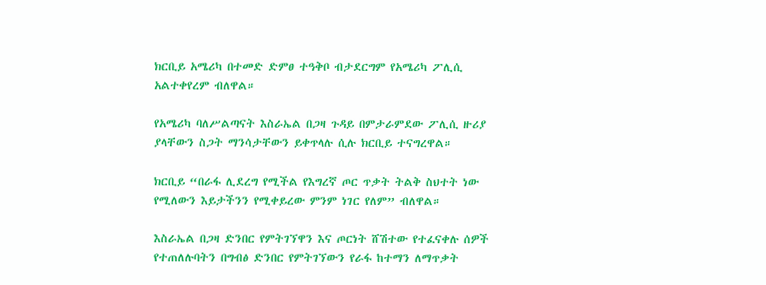ክርቢይ አሜሪካ በተመድ ድምፀ ተዓቅቦ ብታደርግም የአሜሪካ ፖሊሲ አልተቀየረም ብለዋል።

የአሜሪካ ባለሥልጣናት እስራኤል በጋዛ ጉዳይ በምታራምደው ፖሊሲ ዙሪያ ያላቸውን ስጋት ማንሳታቸውን ይቀጥላሉ ሲሉ ክርቢይ ተናግረዋል።

ክርቢይ “በራፋ ሊደረግ የሚችል የእግረኛ ጦር ጥቃት ትልቅ ስህተት ነው የሚለውን እይታችንን የሚቀይረው ምንም ነገር የለም” ብለዋል።

እስራኤል በጋዛ ድንበር የምትገኘዋን እና ጦርነት ሸሽተው የተፈናቀሉ ሰዎች የተጠለሉባትን በግብፅ ድንበር የምትገኘውን የራፋ ከተማን ለማጥቃት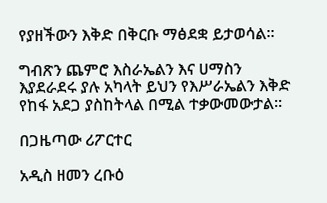የያዘችውን እቅድ በቅርቡ ማፅደቋ ይታወሳል።

ግብጽን ጨምሮ እስራኤልን እና ሀማስን እያደራደሩ ያሉ አካላት ይህን የእሥራኤልን እቅድ የከፋ አደጋ ያስከትላል በሚል ተቃውመውታል።

በጋዜጣው ሪፖርተር

አዲስ ዘመን ረቡዕ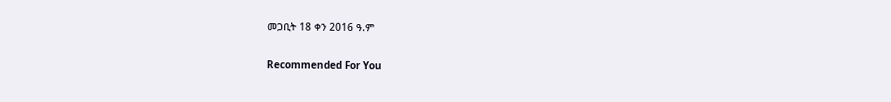መጋቢት 18 ቀን 2016 ዓ.ም

Recommended For You